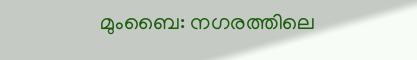മുംബൈ: നഗരത്തിലെ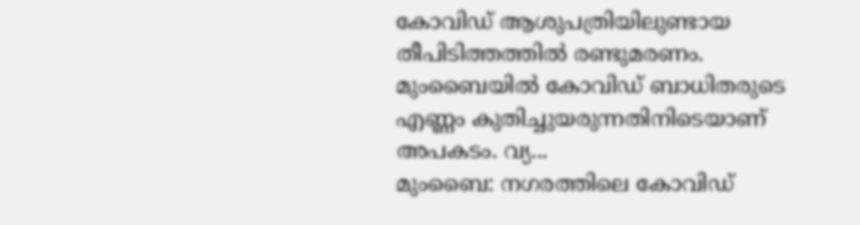കോവിഡ് ആശുപത്രിയിലുണ്ടായ തീപിടിത്തത്തിൽ രണ്ടുമരണം. മുംബൈയിൽ കോവിഡ് ബാധിതരുടെ എണ്ണം കുതിച്ചുയരുന്നതിനിടെയാണ് അപകടം. വ്യ...
മുംബൈ: നഗരത്തിലെ കോവിഡ്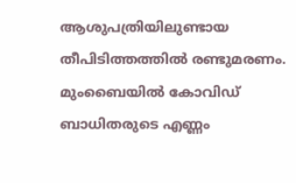ആശുപത്രിയിലുണ്ടായ തീപിടിത്തത്തിൽ രണ്ടുമരണം. മുംബൈയിൽ കോവിഡ് ബാധിതരുടെ എണ്ണം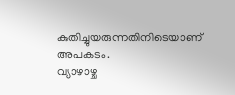കുതിച്ചുയരുന്നതിനിടെയാണ് അപകടം.
വ്യാഴാഴ്ച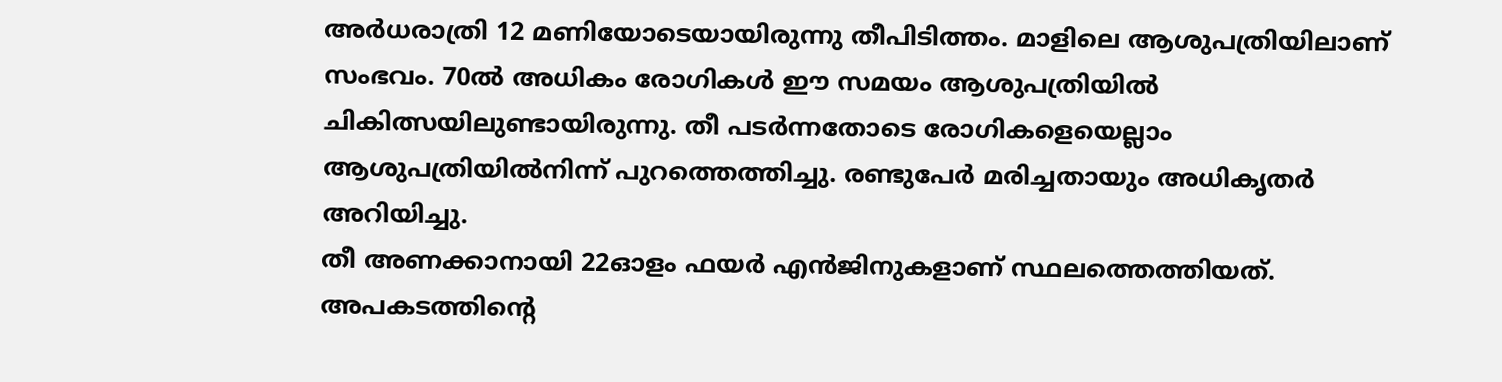അർധരാത്രി 12 മണിയോടെയായിരുന്നു തീപിടിത്തം. മാളിലെ ആശുപത്രിയിലാണ് സംഭവം. 70ൽ അധികം രോഗികൾ ഈ സമയം ആശുപത്രിയിൽ ചികിത്സയിലുണ്ടായിരുന്നു. തീ പടർന്നതോടെ രോഗികളെയെല്ലാം ആശുപത്രിയിൽനിന്ന് പുറത്തെത്തിച്ചു. രണ്ടുപേർ മരിച്ചതായും അധികൃതർ അറിയിച്ചു.
തീ അണക്കാനായി 22ഓളം ഫയർ എൻജിനുകളാണ് സ്ഥലത്തെത്തിയത്. അപകടത്തിന്റെ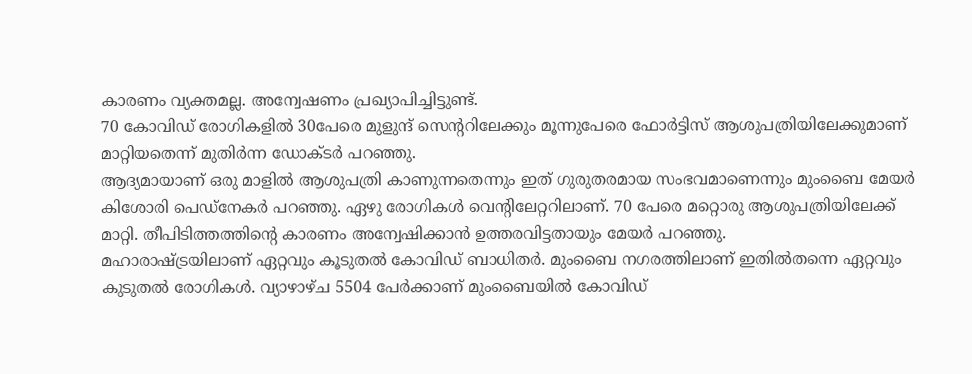കാരണം വ്യക്തമല്ല. അന്വേഷണം പ്രഖ്യാപിച്ചിട്ടുണ്ട്.
70 കോവിഡ് രോഗികളിൽ 30പേരെ മുളുന്ദ് സെന്ററിലേക്കും മൂന്നുപേരെ ഫോർട്ടിസ് ആശുപത്രിയിലേക്കുമാണ് മാറ്റിയതെന്ന് മുതിർന്ന ഡോക്ടർ പറഞ്ഞു.
ആദ്യമായാണ് ഒരു മാളിൽ ആശുപത്രി കാണുന്നതെന്നും ഇത് ഗുരുതരമായ സംഭവമാണെന്നും മുംബൈ മേയർ കിശോരി പെഡ്നേകർ പറഞ്ഞു. ഏഴു രോഗികൾ വെന്റിലേറ്ററിലാണ്. 70 പേരെ മറ്റൊരു ആശുപത്രിയിലേക്ക് മാറ്റി. തീപിടിത്തത്തിന്റെ കാരണം അന്വേഷിക്കാൻ ഉത്തരവിട്ടതായും മേയർ പറഞ്ഞു.
മഹാരാഷ്ട്രയിലാണ് ഏറ്റവും കൂടുതൽ കോവിഡ് ബാധിതർ. മുംബൈ നഗരത്തിലാണ് ഇതിൽതന്നെ ഏറ്റവും കുടുതൽ രോഗികൾ. വ്യാഴാഴ്ച 5504 പേർക്കാണ് മുംബൈയിൽ കോവിഡ്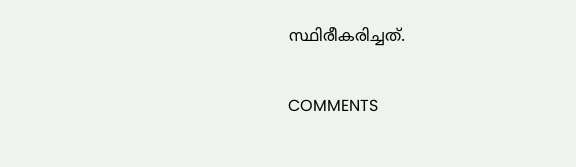സ്ഥിരീകരിച്ചത്.

COMMENTS